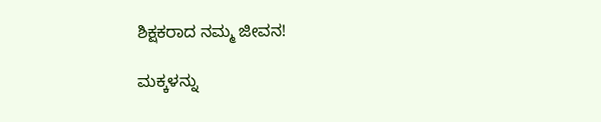ಶಿಕ್ಷಕರಾದ ನಮ್ಮ ಜೀವನ!

ಮಕ್ಕಳನ್ನು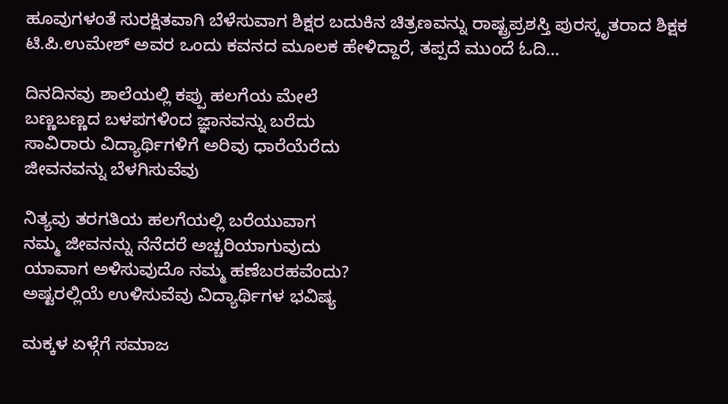ಹೂವುಗಳಂತೆ ಸುರಕ್ಷಿತವಾಗಿ ಬೆಳೆಸುವಾಗ ಶಿಕ್ಷರ ಬದುಕಿನ ಚಿತ್ರಣವನ್ನು ರಾಷ್ಟ್ರಪ್ರಶಸ್ತಿ ಪುರಸ್ಕೃತರಾದ ಶಿಕ್ಷಕ ಟಿ.ಪಿ.ಉಮೇಶ್ ಅವರ ಒಂದು ಕವನದ ಮೂಲಕ ಹೇಳಿದ್ದಾರೆ, ತಪ್ಪದೆ ಮುಂದೆ ಓದಿ…

ದಿನದಿನವು ಶಾಲೆಯಲ್ಲಿ ಕಪ್ಪು ಹಲಗೆಯ ಮೇಲೆ
ಬಣ್ಣಬಣ್ಣದ ಬಳಪಗಳಿಂದ ಜ್ಞಾನವನ್ನು ಬರೆದು
ಸಾವಿರಾರು ವಿದ್ಯಾರ್ಥಿಗಳಿಗೆ ಅರಿವು ಧಾರೆಯೆರೆದು
ಜೀವನವನ್ನು ಬೆಳಗಿಸುವೆವು

ನಿತ್ಯವು ತರಗತಿಯ ಹಲಗೆಯಲ್ಲಿ ಬರೆಯುವಾಗ
ನಮ್ಮ ಜೀವನನ್ನು ನೆನೆದರೆ ಅಚ್ಚರಿಯಾಗುವುದು
ಯಾವಾಗ ಅಳಿಸುವುದೊ ನಮ್ಮ ಹಣೆಬರಹವೆಂದು?
ಅಷ್ಟರಲ್ಲಿಯೆ ಉಳಿಸುವೆವು ವಿದ್ಯಾರ್ಥಿಗಳ ಭವಿಷ್ಯ

ಮಕ್ಕಳ ಏಳ್ಗೆಗೆ ಸಮಾಜ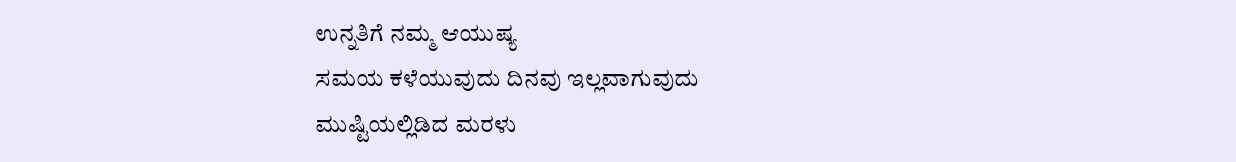ಉನ್ನತಿಗೆ ನಮ್ಮ ಆಯುಷ್ಯ
ಸಮಯ ಕಳೆಯುವುದು ದಿನವು ಇಲ್ಲವಾಗುವುದು
ಮುಷ್ಟಿಯಲ್ಲಿಡಿದ ಮರಳು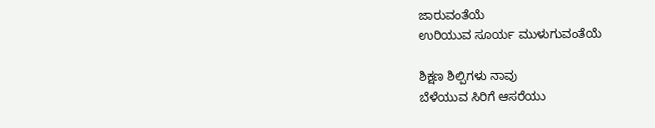ಜಾರುವಂತೆಯೆ
ಉರಿಯುವ ಸೂರ್ಯ ಮುಳುಗುವಂತೆಯೆ

ಶಿಕ್ಷಣ ಶಿಲ್ಪಿಗಳು ನಾವು
ಬೆಳೆಯುವ ಸಿರಿಗೆ ಆಸರೆಯು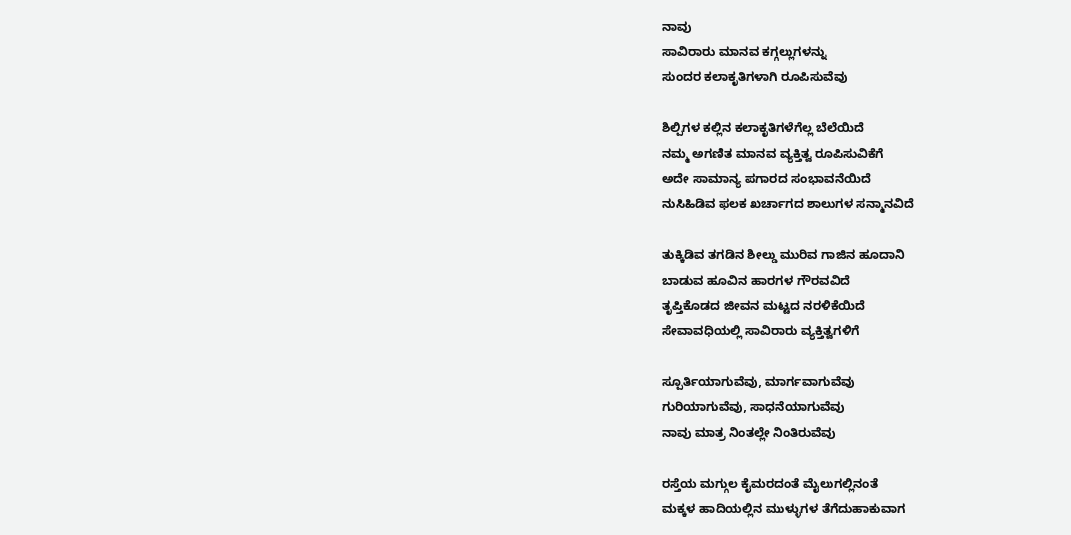ನಾವು
ಸಾವಿರಾರು ಮಾನವ ಕಗ್ಗಲ್ಲುಗಳನ್ನು
ಸುಂದರ ಕಲಾಕೃತಿಗಳಾಗಿ ರೂಪಿಸುವೆವು

ಶಿಲ್ಪಿಗಳ ಕಲ್ಲಿನ ಕಲಾಕೃತಿಗಳೆಗೆಲ್ಲ ಬೆಲೆಯಿದೆ
ನಮ್ಮ ಅಗಣಿತ ಮಾನವ ವ್ಯಕ್ತಿತ್ವ ರೂಪಿಸುವಿಕೆಗೆ
ಅದೇ ಸಾಮಾನ್ಯ ಪಗಾರದ ಸಂಭಾವನೆಯಿದೆ
ನುಸಿಹಿಡಿವ ಫಲಕ ಖರ್ಚಾಗದ ಶಾಲುಗಳ ಸನ್ಮಾನವಿದೆ

ತುಕ್ಕಿಡಿವ ತಗಡಿನ ಶೀಲ್ಡು ಮುರಿವ ಗಾಜಿನ ಹೂದಾನಿ
ಬಾಡುವ ಹೂವಿನ ಹಾರಗಳ ಗೌರವವಿದೆ
ತೃಪ್ತಿಕೊಡದ ಜೀವನ ಮಟ್ಟದ ನರಳಿಕೆಯಿದೆ
ಸೇವಾವಧಿಯಲ್ಲಿ ಸಾವಿರಾರು ವ್ಯಕ್ತಿತ್ವಗಳಿಗೆ

ಸ್ಪೂರ್ತಿಯಾಗುವೆವು, ಮಾರ್ಗವಾಗುವೆವು
ಗುರಿಯಾಗುವೆವು, ಸಾಧನೆಯಾಗುವೆವು
ನಾವು ಮಾತ್ರ ನಿಂತಲ್ಲೇ ನಿಂತಿರುವೆವು

ರಸ್ತೆಯ ಮಗ್ಗುಲ ಕೈಮರದಂತೆ ಮೈಲುಗಲ್ಲಿನಂತೆ
ಮಕ್ಕಳ ಹಾದಿಯಲ್ಲಿನ ಮುಳ್ಳುಗಳ ತೆಗೆದುಹಾಕುವಾಗ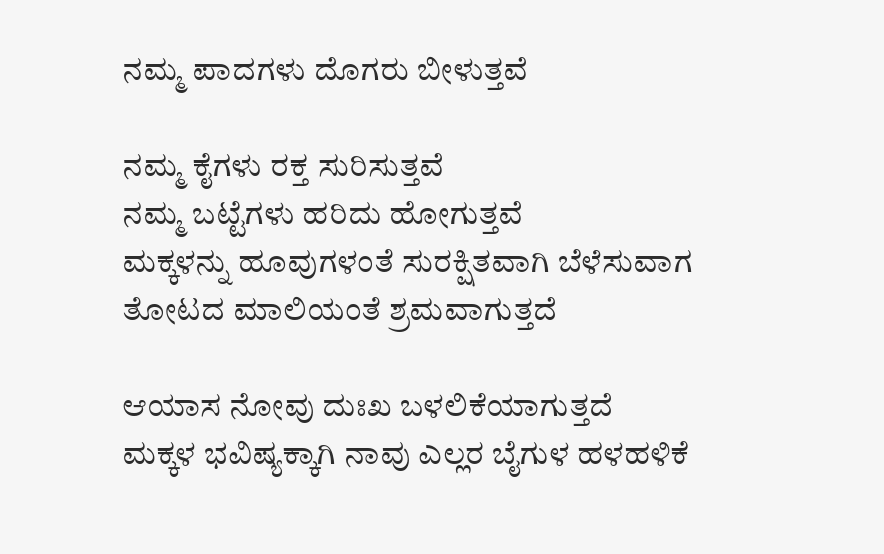ನಮ್ಮ ಪಾದಗಳು ದೊಗರು ಬೀಳುತ್ತವೆ

ನಮ್ಮ ಕೈಗಳು ರಕ್ತ ಸುರಿಸುತ್ತವೆ
ನಮ್ಮ ಬಟ್ಟೆಗಳು ಹರಿದು ಹೋಗುತ್ತವೆ
ಮಕ್ಕಳನ್ನು ಹೂವುಗಳಂತೆ ಸುರಕ್ಷಿತವಾಗಿ ಬೆಳೆಸುವಾಗ
ತೋಟದ ಮಾಲಿಯಂತೆ ಶ್ರಮವಾಗುತ್ತದೆ

ಆಯಾಸ ನೋವು ದುಃಖ ಬಳಲಿಕೆಯಾಗುತ್ತದೆ
ಮಕ್ಕಳ ಭವಿಷ್ಯಕ್ಕಾಗಿ ನಾವು ಎಲ್ಲರ ಬೈಗುಳ ಹಳಹಳಿಕೆ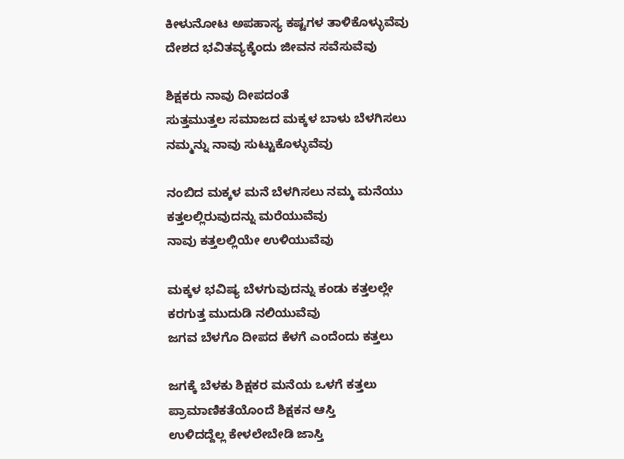ಕೀಳುನೋಟ ಅಪಹಾಸ್ಯ ಕಷ್ಟಗಳ ತಾಳಿಕೊಳ್ಳುವೆವು
ದೇಶದ ಭವಿತವ್ಯಕ್ಕೆಂದು ಜೀವನ ಸವೆಸುವೆವು

ಶಿಕ್ಷಕರು ನಾವು ದೀಪದಂತೆ
ಸುತ್ತಮುತ್ತಲ ಸಮಾಜದ ಮಕ್ಕಳ ಬಾಳು ಬೆಳಗಿಸಲು
ನಮ್ಮನ್ನು ನಾವು ಸುಟ್ಟುಕೊಳ್ಳುವೆವು

ನಂಬಿದ ಮಕ್ಕಳ ಮನೆ ಬೆಳಗಿಸಲು ನಮ್ಮ ಮನೆಯು
ಕತ್ತಲಲ್ಲಿರುವುದನ್ನು ಮರೆಯುವೆವು
ನಾವು ಕತ್ತಲಲ್ಲಿಯೇ ಉಳಿಯುವೆವು

ಮಕ್ಕಳ ಭವಿಷ್ಯ ಬೆಳಗುವುದನ್ನು ಕಂಡು ಕತ್ತಲಲ್ಲೇ
ಕರಗುತ್ತ ಮುದುಡಿ ನಲಿಯುವೆವು
ಜಗವ ಬೆಳಗೊ ದೀಪದ ಕೆಳಗೆ ಎಂದೆಂದು ಕತ್ತಲು

ಜಗಕ್ಕೆ ಬೆಳಕು ಶಿಕ್ಷಕರ ಮನೆಯ ಒಳಗೆ ಕತ್ತಲು
ಪ್ರಾಮಾಣಿಕತೆಯೊಂದೆ ಶಿಕ್ಷಕನ ಆಸ್ತಿ
ಉಳಿದದ್ದೆಲ್ಲ ಕೇಳಲೇಬೇಡಿ ಜಾಸ್ತಿ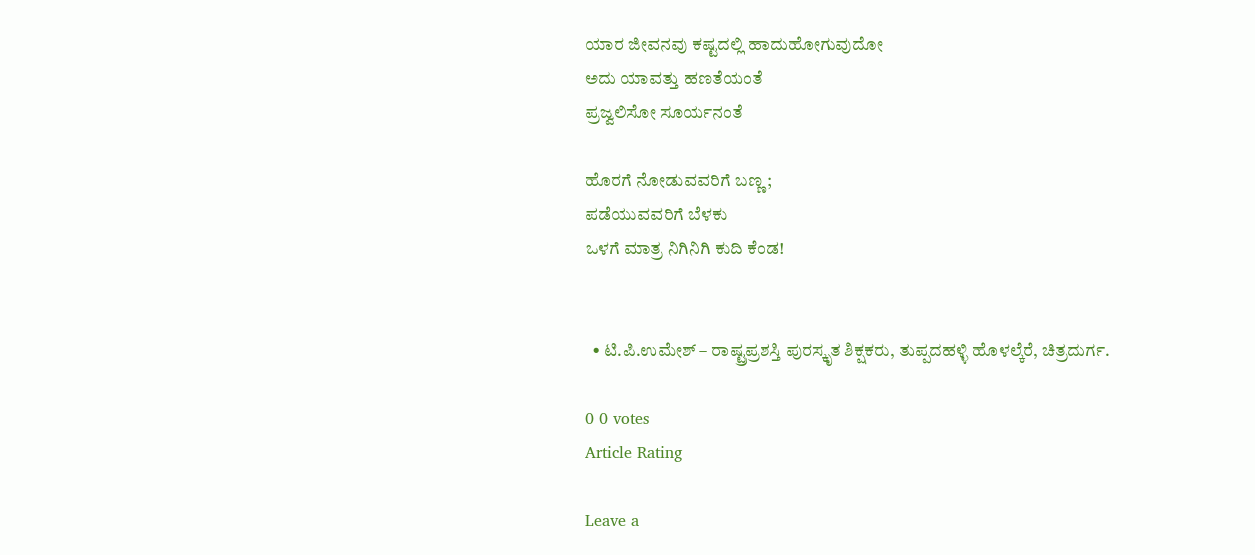ಯಾರ ಜೀವನವು ಕಷ್ಟದಲ್ಲಿ ಹಾದುಹೋಗುವುದೋ
ಅದು ಯಾವತ್ತು ಹಣತೆಯಂತೆ
ಪ್ರಜ್ವಲಿಸೋ ಸೂರ್ಯನಂತೆ

ಹೊರಗೆ ನೋಡುವವರಿಗೆ ಬಣ್ಣ;
ಪಡೆಯುವವರಿಗೆ ಬೆಳಕು
ಒಳಗೆ ಮಾತ್ರ ನಿಗಿನಿಗಿ ಕುದಿ ಕೆಂಡ!


  • ಟಿ.ಪಿ.ಉಮೇಶ್ – ರಾಷ್ಟ್ರಪ್ರಶಸ್ತಿ ಪುರಸ್ಕೃತ ಶಿಕ್ಷಕರು, ತುಪ್ಪದಹಳ್ಳಿ ಹೊಳಲ್ಕೆರೆ, ಚಿತ್ರದುರ್ಗ.

0 0 votes
Article Rating

Leave a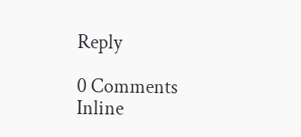Reply

0 Comments
Inline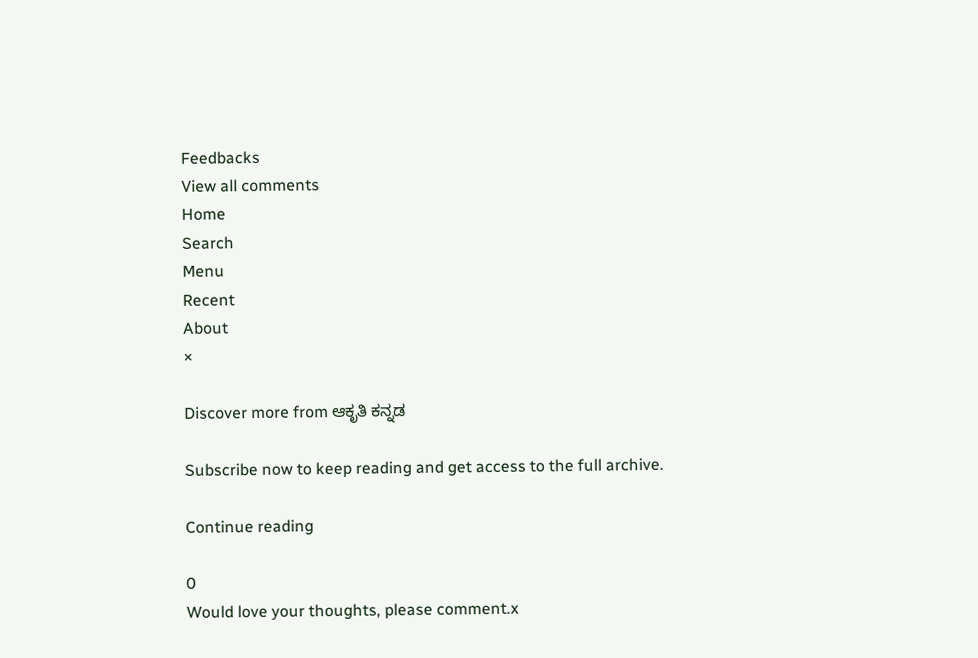Feedbacks
View all comments
Home
Search
Menu
Recent
About
×

Discover more from ಆಕೃತಿ ಕನ್ನಡ

Subscribe now to keep reading and get access to the full archive.

Continue reading

0
Would love your thoughts, please comment.x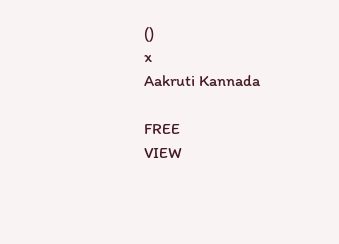()
x
Aakruti Kannada

FREE
VIEW